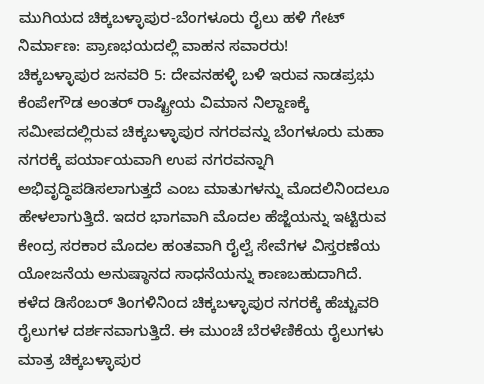ಮುಗಿಯದ ಚಿಕ್ಕಬಳ್ಳಾಪುರ-ಬೆಂಗಳೂರು ರೈಲು ಹಳಿ ಗೇಟ್ ನಿರ್ಮಾಣ: ಪ್ರಾಣಭಯದಲ್ಲಿ ವಾಹನ ಸವಾರರು!
ಚಿಕ್ಕಬಳ್ಳಾಪುರ ಜನವರಿ 5: ದೇವನಹಳ್ಳಿ ಬಳಿ ಇರುವ ನಾಡಪ್ರಭು ಕೆಂಪೇಗೌಡ ಅಂತರ್ ರಾಷ್ಟ್ರೀಯ ವಿಮಾನ ನಿಲ್ದಾಣಕ್ಕೆ ಸಮೀಪದಲ್ಲಿರುವ ಚಿಕ್ಕಬಳ್ಳಾಪುರ ನಗರವನ್ನು ಬೆಂಗಳೂರು ಮಹಾ ನಗರಕ್ಕೆ ಪರ್ಯಾಯವಾಗಿ ಉಪ ನಗರವನ್ನಾಗಿ ಅಭಿವೃದ್ಧಿಪಡಿಸಲಾಗುತ್ತದೆ ಎಂಬ ಮಾತುಗಳನ್ನು ಮೊದಲಿನಿಂದಲೂ ಹೇಳಲಾಗುತ್ತಿದೆ. ಇದರ ಭಾಗವಾಗಿ ಮೊದಲ ಹೆಜ್ಜೆಯನ್ನು ಇಟ್ಟಿರುವ ಕೇಂದ್ರ ಸರಕಾರ ಮೊದಲ ಹಂತವಾಗಿ ರೈಲ್ವೆ ಸೇವೆಗಳ ವಿಸ್ತರಣೆಯ ಯೋಜನೆಯ ಅನುಷ್ಠಾನದ ಸಾಧನೆಯನ್ನು ಕಾಣಬಹುದಾಗಿದೆ.
ಕಳೆದ ಡಿಸೆಂಬರ್ ತಿಂಗಳಿನಿಂದ ಚಿಕ್ಕಬಳ್ಳಾಪುರ ನಗರಕ್ಕೆ ಹೆಚ್ಚುವರಿ ರೈಲುಗಳ ದರ್ಶನವಾಗುತ್ತಿದೆ. ಈ ಮುಂಚೆ ಬೆರಳೆಣಿಕೆಯ ರೈಲುಗಳು ಮಾತ್ರ ಚಿಕ್ಕಬಳ್ಳಾಪುರ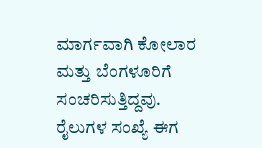ಮಾರ್ಗವಾಗಿ ಕೋಲಾರ ಮತ್ತು ಬೆಂಗಳೂರಿಗೆ ಸಂಚರಿಸುತ್ತಿದ್ದವು. ರೈಲುಗಳ ಸಂಖ್ಯೆ ಈಗ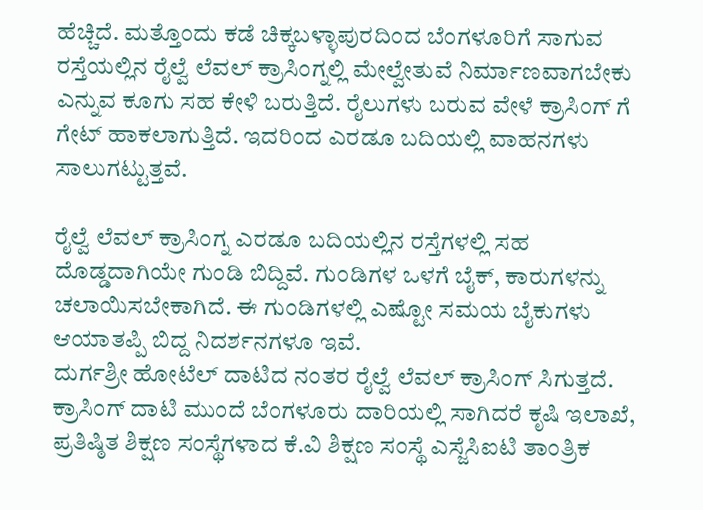ಹೆಚ್ಚಿದೆ. ಮತ್ತೊಂದು ಕಡೆ ಚಿಕ್ಕಬಳ್ಳಾಪುರದಿಂದ ಬೆಂಗಳೂರಿಗೆ ಸಾಗುವ ರಸ್ತೆಯಲ್ಲಿನ ರೈಲ್ವೆ ಲೆವಲ್ ಕ್ರಾಸಿಂಗ್ನಲ್ಲಿ ಮೇಲ್ವೇತುವೆ ನಿರ್ಮಾಣವಾಗಬೇಕು ಎನ್ನುವ ಕೂಗು ಸಹ ಕೇಳಿ ಬರುತ್ತಿದೆ. ರೈಲುಗಳು ಬರುವ ವೇಳೆ ಕ್ರಾಸಿಂಗ್ ಗೆ ಗೇಟ್ ಹಾಕಲಾಗುತ್ತಿದೆ. ಇದರಿಂದ ಎರಡೂ ಬದಿಯಲ್ಲಿ ವಾಹನಗಳು ಸಾಲುಗಟ್ಟುತ್ತವೆ.

ರೈಲ್ವೆ ಲೆವಲ್ ಕ್ರಾಸಿಂಗ್ನ ಎರಡೂ ಬದಿಯಲ್ಲಿನ ರಸ್ತೆಗಳಲ್ಲಿ ಸಹ ದೊಡ್ಡದಾಗಿಯೇ ಗುಂಡಿ ಬಿದ್ದಿವೆ. ಗುಂಡಿಗಳ ಒಳಗೆ ಬೈಕ್, ಕಾರುಗಳನ್ನು ಚಲಾಯಿಸಬೇಕಾಗಿದೆ. ಈ ಗುಂಡಿಗಳಲ್ಲಿ ಎಷ್ಟೋ ಸಮಯ ಬೈಕುಗಳು ಆಯಾತಪ್ಪಿ ಬಿದ್ದ ನಿದರ್ಶನಗಳೂ ಇವೆ.
ದುರ್ಗಶ್ರೀ ಹೋಟೆಲ್ ದಾಟಿದ ನಂತರ ರೈಲ್ವೆ ಲೆವಲ್ ಕ್ರಾಸಿಂಗ್ ಸಿಗುತ್ತದೆ. ಕ್ರಾಸಿಂಗ್ ದಾಟಿ ಮುಂದೆ ಬೆಂಗಳೂರು ದಾರಿಯಲ್ಲಿ ಸಾಗಿದರೆ ಕೃಷಿ ಇಲಾಖೆ, ಪ್ರತಿಷ್ಠಿತ ಶಿಕ್ಷಣ ಸಂಸ್ಥೆಗಳಾದ ಕೆ.ವಿ ಶಿಕ್ಷಣ ಸಂಸ್ಥೆ ಎಸ್ಜೆಸಿಐಟಿ ತಾಂತ್ರಿಕ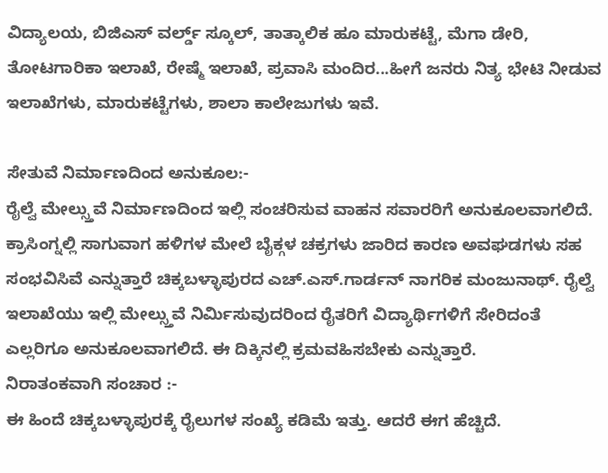ವಿದ್ಯಾಲಯ, ಬಿಜಿಎಸ್ ವರ್ಲ್ಡ್ ಸ್ಕೂಲ್, ತಾತ್ಕಾಲಿಕ ಹೂ ಮಾರುಕಟ್ಟೆ, ಮೆಗಾ ಡೇರಿ, ತೋಟಗಾರಿಕಾ ಇಲಾಖೆ, ರೇಷ್ಮೆ ಇಲಾಖೆ, ಪ್ರವಾಸಿ ಮಂದಿರ...ಹೀಗೆ ಜನರು ನಿತ್ಯ ಭೇಟಿ ನೀಡುವ ಇಲಾಖೆಗಳು, ಮಾರುಕಟ್ಟೆಗಳು, ಶಾಲಾ ಕಾಲೇಜುಗಳು ಇವೆ.

ಸೇತುವೆ ನಿರ್ಮಾಣದಿಂದ ಅನುಕೂಲ:-
ರೈಲ್ವೆ ಮೇಲ್ಸ್ತುವೆ ನಿರ್ಮಾಣದಿಂದ ಇಲ್ಲಿ ಸಂಚರಿಸುವ ವಾಹನ ಸವಾರರಿಗೆ ಅನುಕೂಲವಾಗಲಿದೆ. ಕ್ರಾಸಿಂಗ್ನಲ್ಲಿ ಸಾಗುವಾಗ ಹಳಿಗಳ ಮೇಲೆ ಬೈಕ್ಗಳ ಚಕ್ರಗಳು ಜಾರಿದ ಕಾರಣ ಅವಘಡಗಳು ಸಹ ಸಂಭವಿಸಿವೆ ಎನ್ನುತ್ತಾರೆ ಚಿಕ್ಕಬಳ್ಳಾಪುರದ ಎಚ್.ಎಸ್.ಗಾರ್ಡನ್ ನಾಗರಿಕ ಮಂಜುನಾಥ್. ರೈಲ್ವೆ ಇಲಾಖೆಯು ಇಲ್ಲಿ ಮೇಲ್ಸ್ತುವೆ ನಿರ್ಮಿಸುವುದರಿಂದ ರೈತರಿಗೆ ವಿದ್ಯಾರ್ಥಿಗಳಿಗೆ ಸೇರಿದಂತೆ ಎಲ್ಲರಿಗೂ ಅನುಕೂಲವಾಗಲಿದೆ. ಈ ದಿಕ್ಕಿನಲ್ಲಿ ಕ್ರಮವಹಿಸಬೇಕು ಎನ್ನುತ್ತಾರೆ.
ನಿರಾತಂಕವಾಗಿ ಸಂಚಾರ :-
ಈ ಹಿಂದೆ ಚಿಕ್ಕಬಳ್ಳಾಪುರಕ್ಕೆ ರೈಲುಗಳ ಸಂಖ್ಯೆ ಕಡಿಮೆ ಇತ್ತು. ಆದರೆ ಈಗ ಹೆಚ್ಚಿದೆ.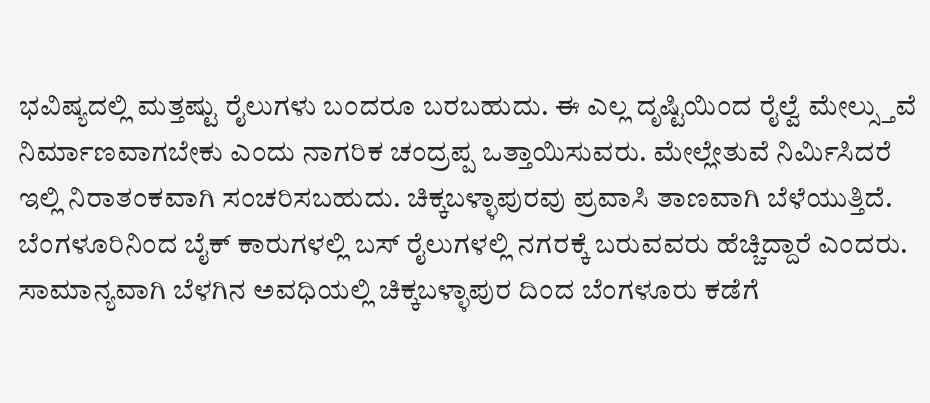ಭವಿಷ್ಯದಲ್ಲಿ ಮತ್ತಷ್ಟು ರೈಲುಗಳು ಬಂದರೂ ಬರಬಹುದು. ಈ ಎಲ್ಲ ದೃಷ್ಟಿಯಿಂದ ರೈಲ್ವೆ ಮೇಲ್ಸ್ತುವೆ ನಿರ್ಮಾಣವಾಗಬೇಕು ಎಂದು ನಾಗರಿಕ ಚಂದ್ರಪ್ಪ ಒತ್ತಾಯಿಸುವರು. ಮೇಲ್ಲೇತುವೆ ನಿರ್ಮಿಸಿದರೆ ಇಲ್ಲಿ ನಿರಾತಂಕವಾಗಿ ಸಂಚರಿಸಬಹುದು. ಚಿಕ್ಕಬಳ್ಳಾಪುರವು ಪ್ರವಾಸಿ ತಾಣವಾಗಿ ಬೆಳೆಯುತ್ತಿದೆ. ಬೆಂಗಳೂರಿನಿಂದ ಬೈಕ್ ಕಾರುಗಳಲ್ಲಿ ಬಸ್ ರೈಲುಗಳಲ್ಲಿ ನಗರಕ್ಕೆ ಬರುವವರು ಹೆಚ್ಚಿದ್ದಾರೆ ಎಂದರು.
ಸಾಮಾನ್ಯವಾಗಿ ಬೆಳಗಿನ ಅವಧಿಯಲ್ಲಿ ಚಿಕ್ಕಬಳ್ಳಾಪುರ ದಿಂದ ಬೆಂಗಳೂರು ಕಡೆಗೆ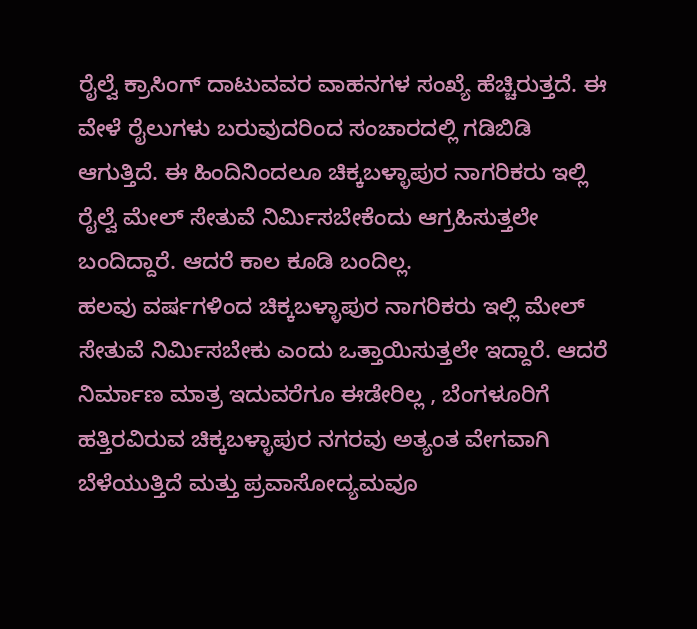ರೈಲ್ವೆ ಕ್ರಾಸಿಂಗ್ ದಾಟುವವರ ವಾಹನಗಳ ಸಂಖ್ಯೆ ಹೆಚ್ಚಿರುತ್ತದೆ. ಈ ವೇಳೆ ರೈಲುಗಳು ಬರುವುದರಿಂದ ಸಂಚಾರದಲ್ಲಿ ಗಡಿಬಿಡಿ ಆಗುತ್ತಿದೆ. ಈ ಹಿಂದಿನಿಂದಲೂ ಚಿಕ್ಕಬಳ್ಳಾಪುರ ನಾಗರಿಕರು ಇಲ್ಲಿ ರೈಲ್ವೆ ಮೇಲ್ ಸೇತುವೆ ನಿರ್ಮಿಸಬೇಕೆಂದು ಆಗ್ರಹಿಸುತ್ತಲೇ ಬಂದಿದ್ದಾರೆ. ಆದರೆ ಕಾಲ ಕೂಡಿ ಬಂದಿಲ್ಲ.
ಹಲವು ವರ್ಷಗಳಿಂದ ಚಿಕ್ಕಬಳ್ಳಾಪುರ ನಾಗರಿಕರು ಇಲ್ಲಿ ಮೇಲ್ ಸೇತುವೆ ನಿರ್ಮಿಸಬೇಕು ಎಂದು ಒತ್ತಾಯಿಸುತ್ತಲೇ ಇದ್ದಾರೆ. ಆದರೆ ನಿರ್ಮಾಣ ಮಾತ್ರ ಇದುವರೆಗೂ ಈಡೇರಿಲ್ಲ , ಬೆಂಗಳೂರಿಗೆ ಹತ್ತಿರವಿರುವ ಚಿಕ್ಕಬಳ್ಳಾಪುರ ನಗರವು ಅತ್ಯಂತ ವೇಗವಾಗಿ ಬೆಳೆಯುತ್ತಿದೆ ಮತ್ತು ಪ್ರವಾಸೋದ್ಯಮವೂ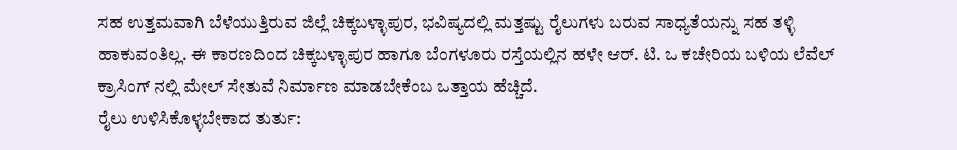ಸಹ ಉತ್ತಮವಾಗಿ ಬೆಳೆಯುತ್ತಿರುವ ಜಿಲ್ಲೆ ಚಿಕ್ಕಬಳ್ಳಾಪುರ, ಭವಿಷ್ಯದಲ್ಲಿ ಮತ್ತಷ್ಟು ರೈಲುಗಳು ಬರುವ ಸಾಧ್ಯತೆಯನ್ನು ಸಹ ತಳ್ಳಿ ಹಾಕುವಂತಿಲ್ಲ. ಈ ಕಾರಣದಿಂದ ಚಿಕ್ಕಬಳ್ಳಾಪುರ ಹಾಗೂ ಬೆಂಗಳೂರು ರಸ್ತೆಯಲ್ಲಿನ ಹಳೇ ಆರ್. ಟಿ. ಒ ಕಚೇರಿಯ ಬಳಿಯ ಲೆವೆಲ್ ಕ್ರಾಸಿಂಗ್ ನಲ್ಲಿ ಮೇಲ್ ಸೇತುವೆ ನಿರ್ಮಾಣ ಮಾಡಬೇಕೆಂಬ ಒತ್ತಾಯ ಹೆಚ್ಚಿದೆ.
ರೈಲು ಉಳಿಸಿಕೊಳ್ಳಬೇಕಾದ ತುರ್ತು: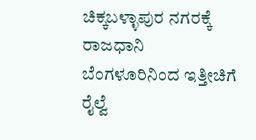ಚಿಕ್ಕಬಳ್ಳಾಪುರ ನಗರಕ್ಕೆ ರಾಜಧಾನಿ ಬೆಂಗಳೂರಿನಿಂದ ಇತ್ತೀಚಿಗೆ ರೈಲ್ವೆ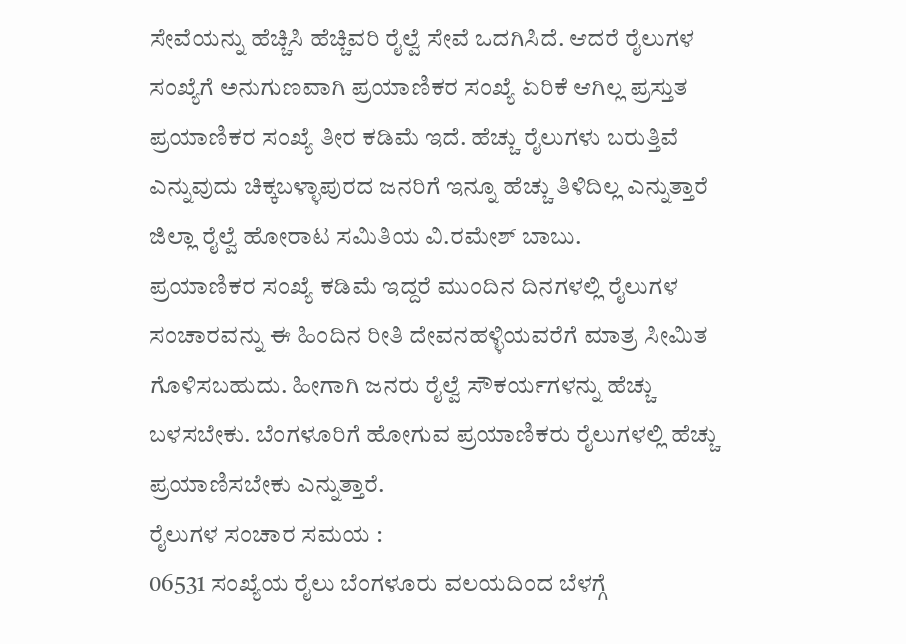ಸೇವೆಯನ್ನು ಹೆಚ್ಚಿಸಿ ಹೆಚ್ಚಿವರಿ ರೈಲ್ವೆ ಸೇವೆ ಒದಗಿಸಿದೆ. ಆದರೆ ರೈಲುಗಳ ಸಂಖ್ಯೆಗೆ ಅನುಗುಣವಾಗಿ ಪ್ರಯಾಣಿಕರ ಸಂಖ್ಯೆ ಏರಿಕೆ ಆಗಿಲ್ಲ ಪ್ರಸ್ತುತ ಪ್ರಯಾಣಿಕರ ಸಂಖ್ಯೆ ತೀರ ಕಡಿಮೆ ಇದೆ. ಹೆಚ್ಚು ರೈಲುಗಳು ಬರುತ್ತಿವೆ ಎನ್ನುವುದು ಚಿಕ್ಕಬಳ್ಳಾಪುರದ ಜನರಿಗೆ ಇನ್ನೂ ಹೆಚ್ಚು ತಿಳಿದಿಲ್ಲ ಎನ್ನುತ್ತಾರೆ ಜಿಲ್ಲಾ ರೈಲ್ವೆ ಹೋರಾಟ ಸಮಿತಿಯ ವಿ.ರಮೇಶ್ ಬಾಬು.
ಪ್ರಯಾಣಿಕರ ಸಂಖ್ಯೆ ಕಡಿಮೆ ಇದ್ದರೆ ಮುಂದಿನ ದಿನಗಳಲ್ಲಿ ರೈಲುಗಳ ಸಂಚಾರವನ್ನು ಈ ಹಿಂದಿನ ರೀತಿ ದೇವನಹಳ್ಳಿಯವರೆಗೆ ಮಾತ್ರ ಸೀಮಿತ ಗೊಳಿಸಬಹುದು. ಹೀಗಾಗಿ ಜನರು ರೈಲ್ವೆ ಸೌಕರ್ಯಗಳನ್ನು ಹೆಚ್ಚು ಬಳಸಬೇಕು. ಬೆಂಗಳೂರಿಗೆ ಹೋಗುವ ಪ್ರಯಾಣಿಕರು ರೈಲುಗಳಲ್ಲಿ ಹೆಚ್ಚು ಪ್ರಯಾಣಿಸಬೇಕು ಎನ್ನುತ್ತಾರೆ.
ರೈಲುಗಳ ಸಂಚಾರ ಸಮಯ :
06531 ಸಂಖ್ಯೆಯ ರೈಲು ಬೆಂಗಳೂರು ವಲಯದಿಂದ ಬೆಳಗ್ಗೆ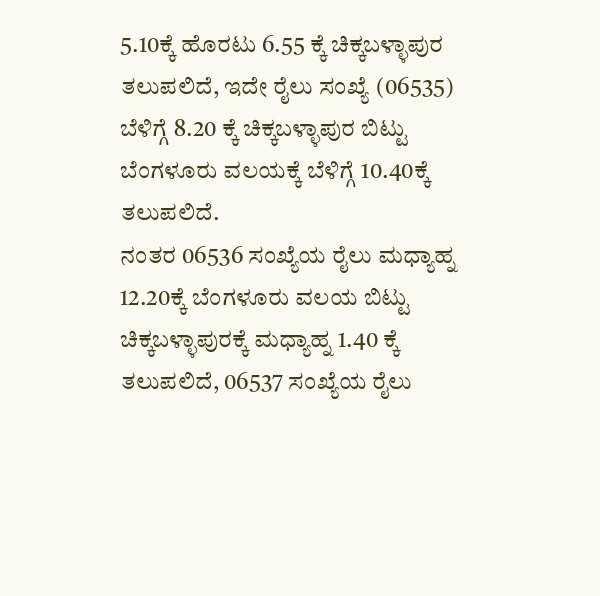5.10ಕ್ಕೆ ಹೊರಟು 6.55 ಕ್ಕೆ ಚಿಕ್ಕಬಳ್ಳಾಪುರ ತಲುಪಲಿದೆ, ಇದೇ ರೈಲು ಸಂಖ್ಯೆ (06535) ಬೆಳಿಗ್ಗೆ 8.20 ಕ್ಕೆ ಚಿಕ್ಕಬಳ್ಳಾಪುರ ಬಿಟ್ಟು ಬೆಂಗಳೂರು ವಲಯಕ್ಕೆ ಬೆಳಿಗ್ಗೆ 10.40ಕ್ಕೆ ತಲುಪಲಿದೆ.
ನಂತರ 06536 ಸಂಖ್ಯೆಯ ರೈಲು ಮಧ್ಯಾಹ್ನ 12.20ಕ್ಕೆ ಬೆಂಗಳೂರು ವಲಯ ಬಿಟ್ಟು ಚಿಕ್ಕಬಳ್ಳಾಪುರಕ್ಕೆ ಮಧ್ಯಾಹ್ನ 1.40 ಕ್ಕೆ ತಲುಪಲಿದೆ, 06537 ಸಂಖ್ಯೆಯ ರೈಲು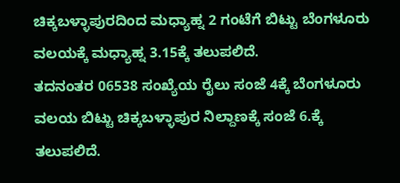ಚಿಕ್ಕಬಳ್ಳಾಪುರದಿಂದ ಮಧ್ಯಾಹ್ನ 2 ಗಂಟೆಗೆ ಬಿಟ್ಟು ಬೆಂಗಳೂರು ವಲಯಕ್ಕೆ ಮಧ್ಯಾಹ್ನ 3.15ಕ್ಕೆ ತಲುಪಲಿದೆ.
ತದನಂತರ 06538 ಸಂಖ್ಯೆಯ ರೈಲು ಸಂಜೆ 4ಕ್ಕೆ ಬೆಂಗಳೂರು ವಲಯ ಬಿಟ್ಟು ಚಿಕ್ಕಬಳ್ಳಾಪುರ ನಿಲ್ದಾಣಕ್ಕೆ ಸಂಜೆ 6.ಕ್ಕೆ ತಲುಪಲಿದೆ.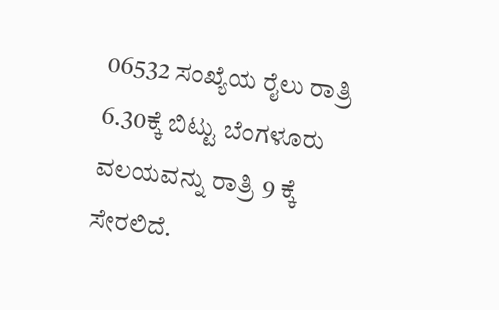06532 ಸಂಖ್ಯೆಯ ರೈಲು ರಾತ್ರಿ 6.30ಕ್ಕೆ ಬಿಟ್ಟು ಬೆಂಗಳೂರು ವಲಯವನ್ನು ರಾತ್ರಿ 9 ಕ್ಕೆ ಸೇರಲಿದೆ.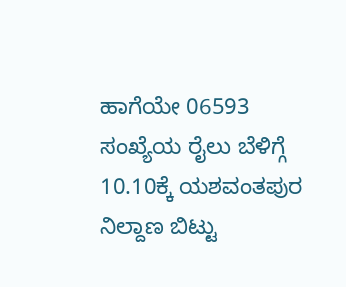ಹಾಗೆಯೇ 06593 ಸಂಖ್ಯೆಯ ರೈಲು ಬೆಳಿಗ್ಗೆ 10.10ಕ್ಕೆ ಯಶವಂತಪುರ ನಿಲ್ದಾಣ ಬಿಟ್ಟು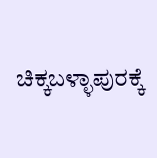ಚಿಕ್ಕಬಳ್ಳಾಪುರಕ್ಕೆ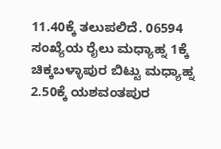11.40ಕ್ಕೆ ತಲುಪಲಿದೆ. 06594 ಸಂಖ್ಯೆಯ ರೈಲು ಮಧ್ಯಾಹ್ನ 1ಕ್ಕೆ ಚಿಕ್ಕಬಳ್ಳಾಪುರ ಬಿಟ್ಟು ಮಧ್ಯಾಹ್ನ 2.50ಕ್ಕೆ ಯಶವಂತಪುರ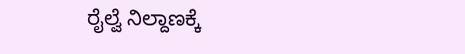ರೈಲ್ವೆ ನಿಲ್ದಾಣಕ್ಕೆ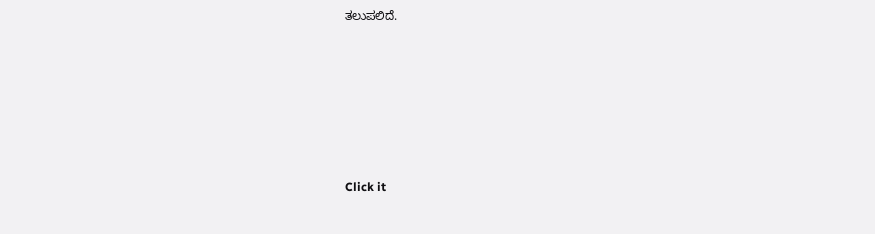ತಲುಪಲಿದೆ.












Click it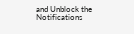and Unblock the Notifications